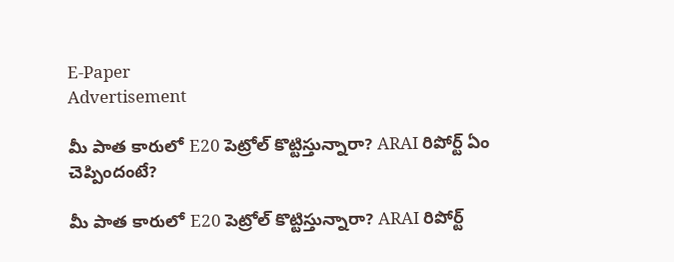E-Paper
Advertisement

మీ పాత కారులో E20 పెట్రోల్ కొట్టిస్తున్నారా? ARAI రిపోర్ట్ ఏం చెప్పిందంటే?

మీ పాత కారులో E20 పెట్రోల్ కొట్టిస్తున్నారా? ARAI రిపోర్ట్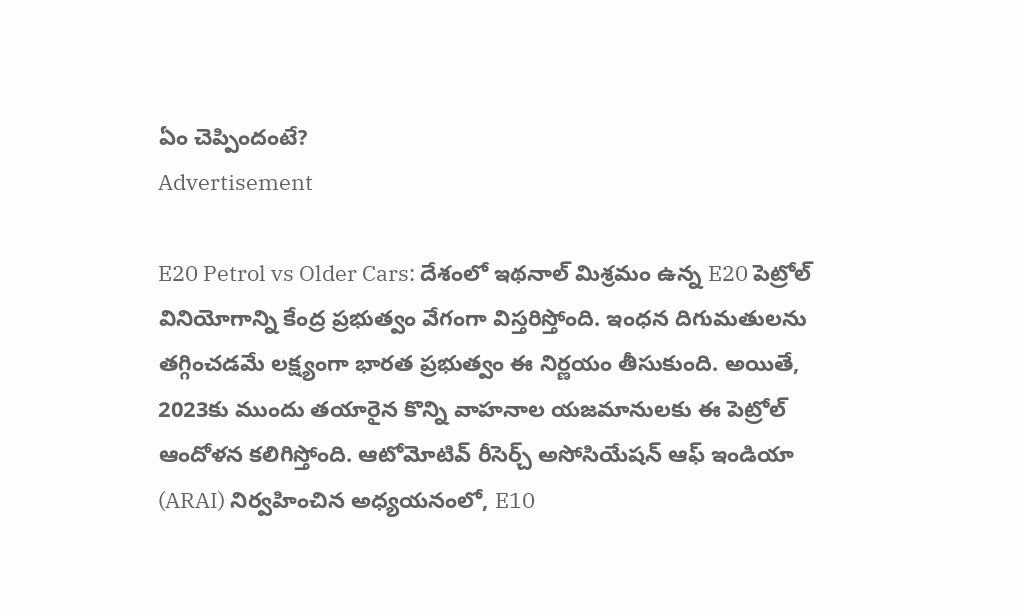ఏం చెప్పిందంటే?
Advertisement

E20 Petrol vs Older Cars: దేశంలో ఇథనాల్ మిశ్రమం ఉన్న E20 పెట్రోల్ వినియోగాన్ని కేంద్ర ప్రభుత్వం వేగంగా విస్తరిస్తోంది. ఇంధన దిగుమతులను తగ్గించడమే లక్ష్యంగా భారత ప్రభుత్వం ఈ నిర్ణయం తీసుకుంది. అయితే, 2023కు ముందు తయారైన కొన్ని వాహనాల యజమానులకు ఈ పెట్రోల్ ఆందోళన కలిగిస్తోంది. ఆటోమోటివ్ రీసెర్చ్ అసోసియేషన్ ఆఫ్ ఇండియా (ARAI) నిర్వహించిన అధ్యయనంలో, E10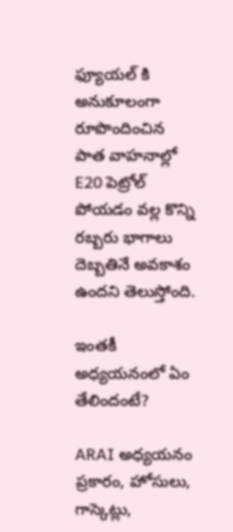ఫ్యూయల్ కి అనుకూలంగా రూపొందించిన పాత వాహనాల్లో E20 పెట్రోల్ పోయడం వల్ల కొన్ని రబ్బరు భాగాలు దెబ్బతినే అవకాశం ఉందని తెలుస్తోంది.

ఇంతకీ అధ్యయనంలో ఏం తేలిందంటే?

ARAI అధ్యయనం ప్రకారం, హోసులు, గాస్కెట్లు,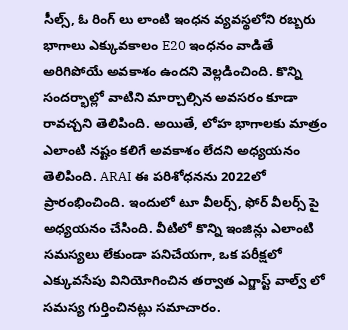సీల్స్, ఓ రింగ్‌ లు లాంటి ఇంధన వ్యవస్థలోని రబ్బరు భాగాలు ఎక్కువకాలం E20 ఇంధనం వాడితే అరిగిపోయే అవకాశం ఉందని వెల్లడించింది. కొన్ని సందర్భాల్లో వాటిని మార్చాల్సిన అవసరం కూడా రావచ్చని తెలిపింది. అయితే, లోహ భాగాలకు మాత్రం ఎలాంటి నష్టం కలిగే అవకాశం లేదని అధ్యయనం తెలిపింది. ARAI ఈ పరిశోధనను 2022లో ప్రారంభించింది. ఇందులో టూ వీలర్స్, ఫోర్ వీలర్స్ పై అధ్యయనం చేసింది. వీటిలో కొన్ని ఇంజిన్లు ఎలాంటి సమస్యలు లేకుండా పనిచేయగా, ఒక పరీక్షలో ఎక్కువసేపు వినియోగించిన తర్వాత ఎగ్జాస్ట్ వాల్వ్‌ లో సమస్య గుర్తించినట్లు సమాచారం.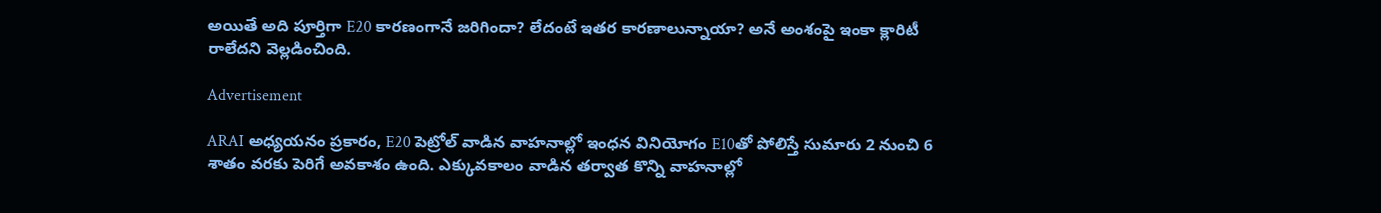అయితే అది పూర్తిగా E20 కారణంగానే జరిగిందా? లేదంటే ఇతర కారణాలున్నాయా? అనే అంశంపై ఇంకా క్లారిటీ రాలేదని వెల్లడించింది.

Advertisement

ARAI అధ్యయనం ప్రకారం, E20 పెట్రోల్ వాడిన వాహనాల్లో ఇంధన వినియోగం E10తో పోలిస్తే సుమారు 2 నుంచి 6 శాతం వరకు పెరిగే అవకాశం ఉంది. ఎక్కువకాలం వాడిన తర్వాత కొన్ని వాహనాల్లో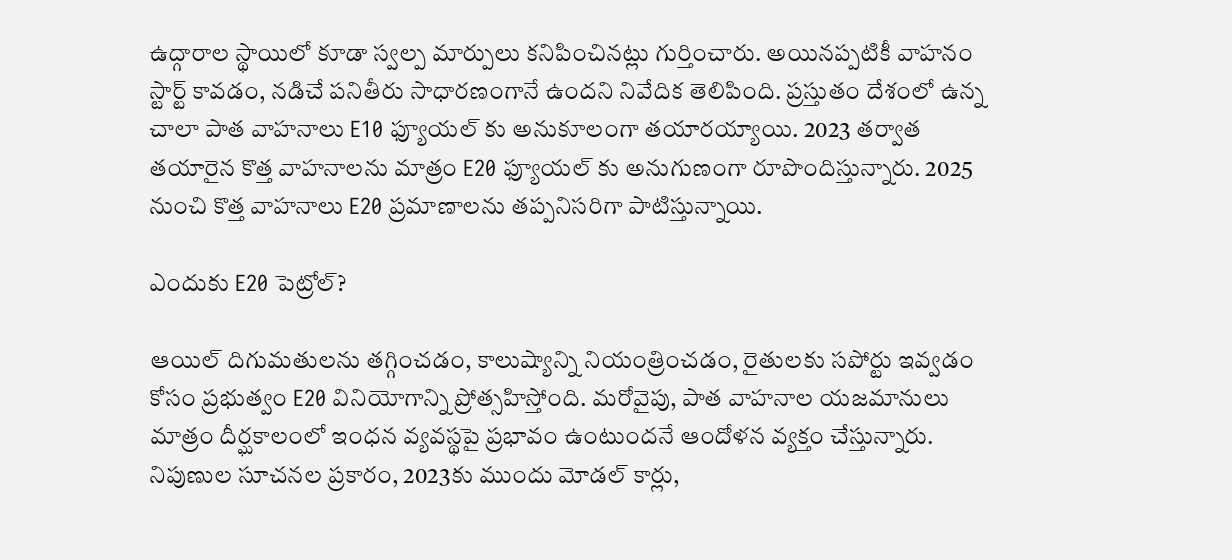ఉద్గారాల స్థాయిలో కూడా స్వల్ప మార్పులు కనిపించినట్లు గుర్తించారు. అయినప్పటికీ వాహనం స్టార్ట్ కావడం, నడిచే పనితీరు సాధారణంగానే ఉందని నివేదిక తెలిపింది. ప్రస్తుతం దేశంలో ఉన్న చాలా పాత వాహనాలు E10 ఫ్యూయల్ కు అనుకూలంగా తయారయ్యాయి. 2023 తర్వాత తయారైన కొత్త వాహనాలను మాత్రం E20 ఫ్యూయల్ కు అనుగుణంగా రూపొందిస్తున్నారు. 2025 నుంచి కొత్త వాహనాలు E20 ప్రమాణాలను తప్పనిసరిగా పాటిస్తున్నాయి.

ఎందుకు E20 పెట్రోల్?

ఆయిల్ దిగుమతులను తగ్గించడం, కాలుష్యాన్ని నియంత్రించడం, రైతులకు సపోర్టు ఇవ్వడం కోసం ప్రభుత్వం E20 వినియోగాన్ని ప్రోత్సహిస్తోంది. మరోవైపు, పాత వాహనాల యజమానులు మాత్రం దీర్ఘకాలంలో ఇంధన వ్యవస్థపై ప్రభావం ఉంటుందనే ఆందోళన వ్యక్తం చేస్తున్నారు. నిపుణుల సూచనల ప్రకారం, 2023కు ముందు మోడల్ కార్లు,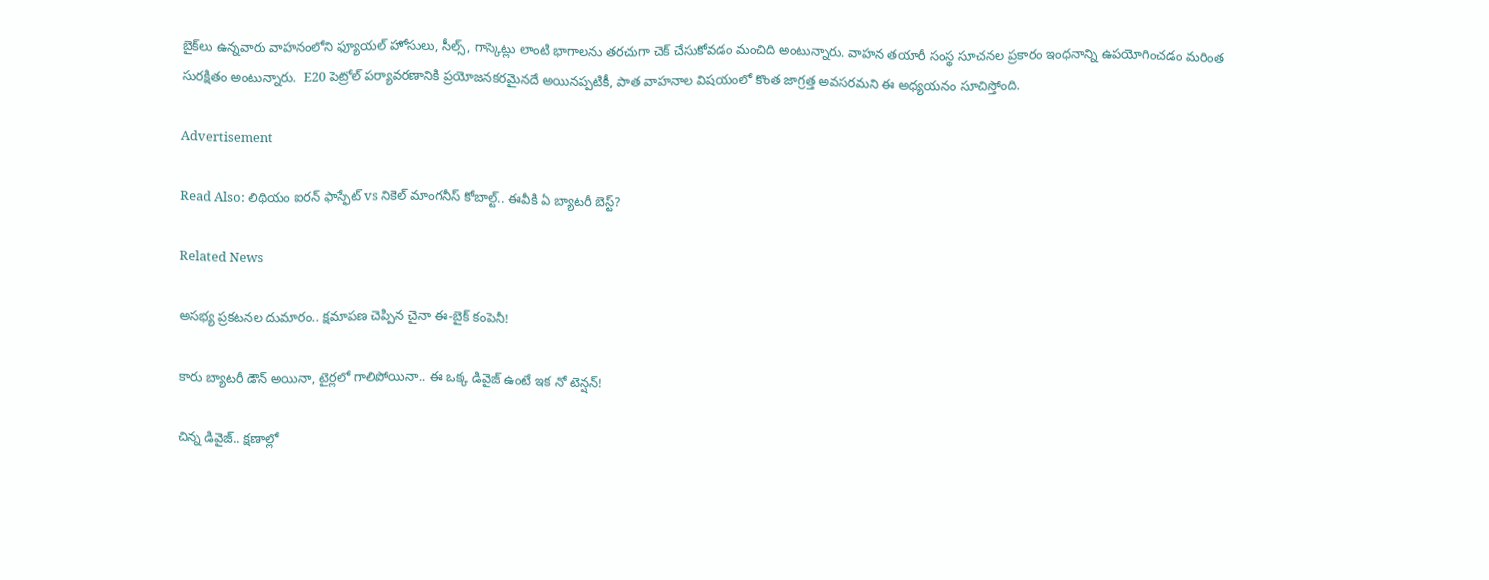బైక్‌లు ఉన్నవారు వాహనంలోని ఫ్యూయల్ హోసులు, సీల్స్, గాస్కెట్లు లాంటి భాగాలను తరచుగా చెక్ చేసుకోవడం మంచిది అంటున్నారు. వాహన తయారీ సంస్థ సూచనల ప్రకారం ఇంధనాన్ని ఉపయోగించడం మరింత సురక్షితం అంటున్నారు.  E20 పెట్రోల్ పర్యావరణానికి ప్రయోజనకరమైనదే అయినప్పటికీ, పాత వాహనాల విషయంలో కొంత జాగ్రత్త అవసరమని ఈ అధ్యయనం సూచిస్తోంది.

Advertisement

Read Also: లిథియం ఐరన్ ఫాస్ఫేట్ vs నికెల్ మాంగనీస్ కోబాల్ట్.. ఈవీకి ఏ బ్యాటరీ బెస్ట్?

Related News

అసభ్య ప్రకటనల దుమారం.. క్షమాపణ చెప్పిన చైనా ఈ-బైక్ కంపెనీ!

కారు బ్యాటరీ డౌన్ అయినా, టైర్లలో గాలిపోయినా.. ఈ ఒక్క డివైజ్ ఉంటే ఇక నో టెన్షన్!

చిన్న డివైజ్.. క్షణాల్లో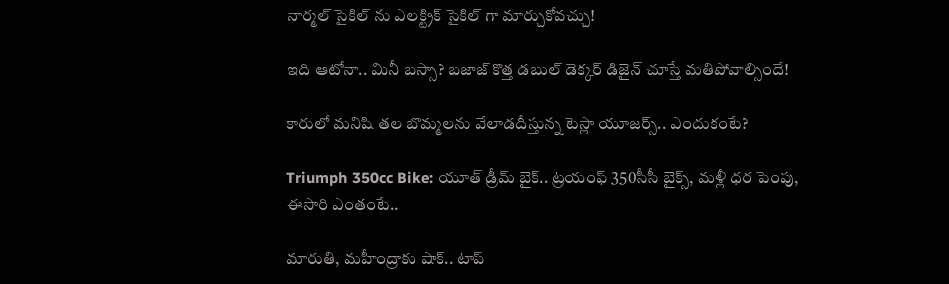నార్మల్ సైకిల్ ను ఎలక్ట్రిక్ సైకిల్ గా మార్చుకోవచ్చు!

ఇది ఆటోనా.. మినీ బస్సా? బజాజ్ కొత్త డబుల్ డెక్కర్ డిజైన్ చూస్తే మతిపోవాల్సిందే!

కారులో మనిషి తల బొమ్మలను వేలాడదీస్తున్న టెస్లా యూజర్స్.. ఎందుకంటే?

Triumph 350cc Bike: యూత్ డ్రీమ్ బైక్.. ట్రయంఫ్ 350సీసీ బైక్స్, మళ్లీ ధర పెంపు, ఈసారి ఎంతంటే..

మారుతి, మహీంద్రాకు షాక్.. టాప్‌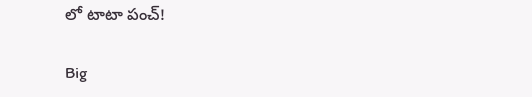లో టాటా పంచ్!

Big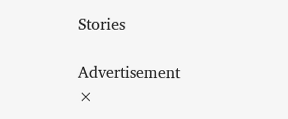Stories

Advertisement
×